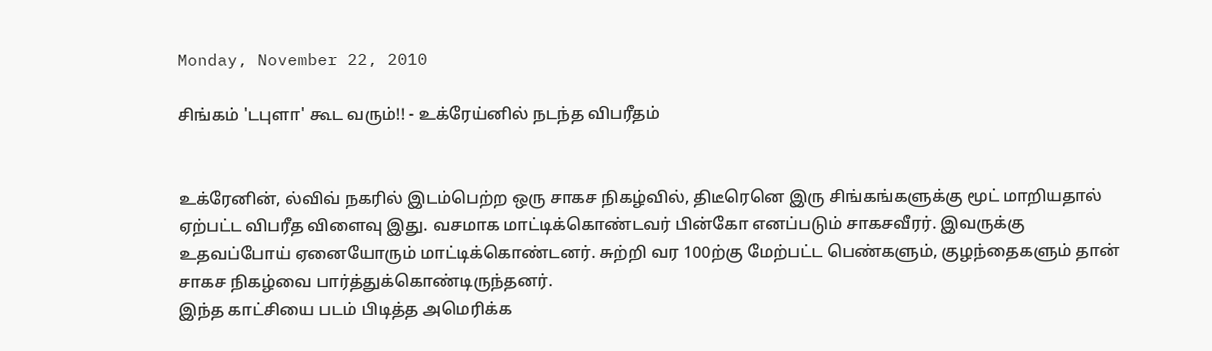Monday, November 22, 2010

சிங்கம் 'டபுளா' கூட வரும்!! - உக்ரேய்னில் நடந்த விபரீதம்


உக்ரேனின், ல்விவ் நகரில் இடம்பெற்ற ஒரு சாகச நிகழ்வில், திடீரெனெ இரு சிங்கங்களுக்கு மூட் மாறியதால் ஏற்பட்ட விபரீத விளைவு இது. வசமாக மாட்டிக்கொண்டவர் பின்கோ எனப்படும் சாகசவீரர். இவருக்கு உதவப்போய் ஏனையோரும் மாட்டிக்கொண்டனர். சுற்றி வர 100ற்கு மேற்பட்ட பெண்களும், குழந்தைகளும் தான் சாகச நிகழ்வை பார்த்துக்கொண்டிருந்தனர்.
இந்த காட்சியை படம் பிடித்த அமெரிக்க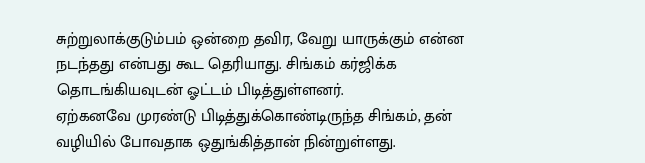சுற்றுலாக்குடும்பம் ஒன்றை தவிர, வேறு யாருக்கும் என்ன நடந்தது என்பது கூட தெரியாது. சிங்கம் கர்ஜிக்க தொடங்கியவுடன் ஓட்டம் பிடித்துள்ளனர்.
ஏற்கனவே முரண்டு பிடித்துக்கொண்டிருந்த சிங்கம், தன் வழியில் போவதாக ஒதுங்கித்தான் நின்றுள்ளது.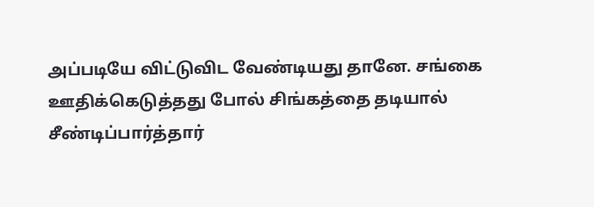அப்படியே விட்டுவிட வேண்டியது தானே. சங்கை ஊதிக்கெடுத்தது போல் சிங்கத்தை தடியால் சீண்டிப்பார்த்தார்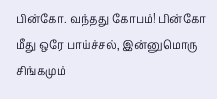பின்கோ. வந்தது கோபம்! பின்கோ மீது ஒரே பாய்ச்சல், இன்னுமொரு சிங்கமும்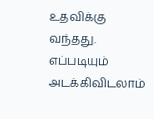உதவிக்கு வந்தது. எப்படியும் அடக்கிவிடலாம்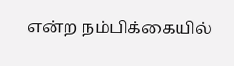என்ற நம்பிக்கையில்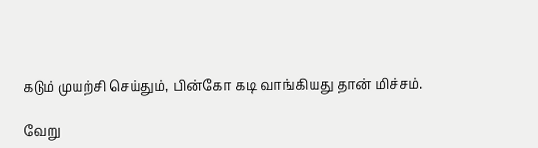கடும் முயற்சி செய்தும், பின்கோ கடி வாங்கியது தான் மிச்சம்.

வேறு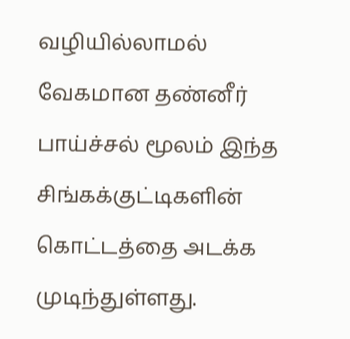வழியில்லாமல் வேகமான தண்னீர் பாய்ச்சல் மூலம் இந்த சிங்கக்குட்டிகளின் கொட்டத்தை அடக்க முடிந்துள்ளது.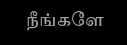நீங்களே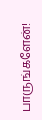பாருங்களேன்!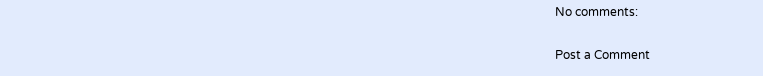No comments:

Post a Comment